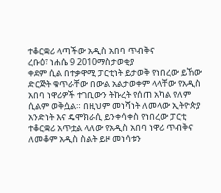ተቆርቋሪ ላጣችው አዲስ አበባ ጥብቅና
ረቡዕ፣ ነሐሴ 9 2010ማስታወቂያ
ቀደም ሲል በተቃዋሚ ፓርቲነት ይታወቅ የነበረው ይኸው ድርጅት ቁጥራቸው በውል አልታወቀም ላላቸው የአዲስ አበባ ነዋሪዎች ተገቢውን ትኩረት የሰጠ አካል የለም ሲልም ወቅሷል። በዚህም መነሻነት ለመላው ኢትዮጵያ አንድነት እና ዴሞክራሲ ይንቀሳቀስ የነበረው ፓርቲ ተቆርቋሪ አጥቷል ላለው የአዲስ አበባ ነዋሪ ጥብቅና ለመቆም አዲስ ስልት ይዞ መነሳቱን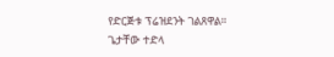የድርጅቱ ፕሬዝደንት ገልጸዋል።
ጌታቸው ተድላ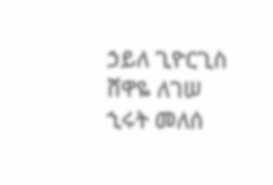ኃይለ ጊዮርጊስ
ሸዋዬ ለገሠ
ኂሩት መለሰ